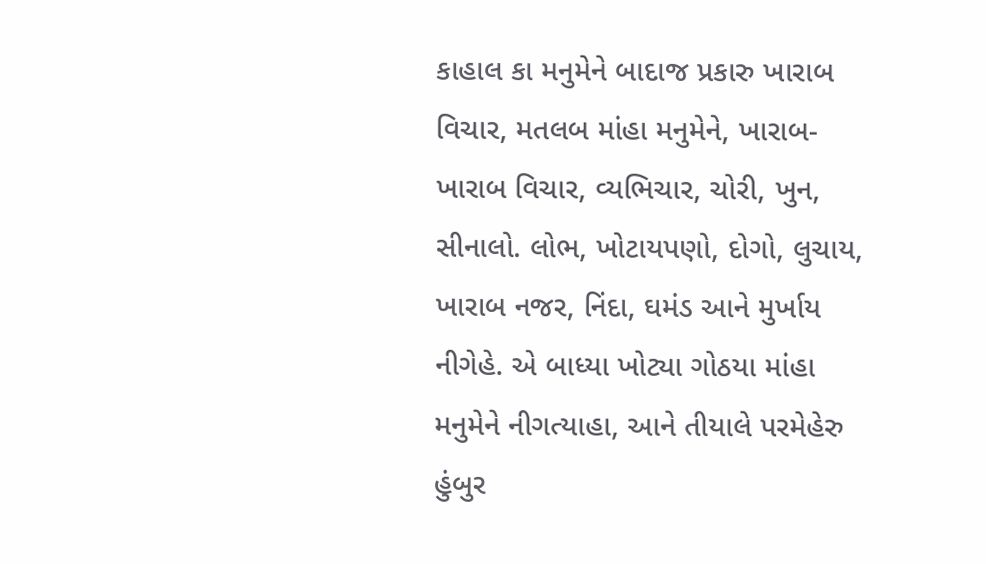કાહાલ કા મનુમેને બાદાજ પ્રકારુ ખારાબ વિચાર, મતલબ માંહા મનુમેને, ખારાબ-ખારાબ વિચાર, વ્યભિચાર, ચોરી, ખુન, સીનાલો. લોભ, ખોટાયપણો, દોગો, લુચાય, ખારાબ નજર, નિંદા, ઘમંડ આને મુર્ખાય નીગેહે. એ બાધ્યા ખોટ્યા ગોઠયા માંહા મનુમેને નીગત્યાહા, આને તીયાલે પરમેહેરુ હુંબુર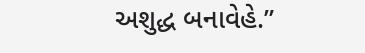અશુદ્ધ બનાવેહે.”